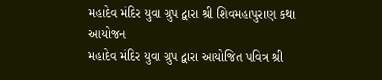મહાદેવ મંદિર યુવા ગ્રુપ દ્વારા શ્રી શિવમહાપુરાણ કથા આયોજન
મહાદેવ મંદિર યુવા ગ્રુપ દ્વારા આયોજિત પવિત્ર શ્રી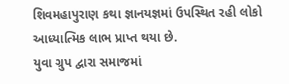શિવમહાપુરાણ કથા જ્ઞાનયજ્ઞમાં ઉપસ્થિત રહી લોકો આધ્યાત્મિક લાભ પ્રાપ્ત થયા છે.
યુવા ગ્રુપ દ્વારા સમાજમાં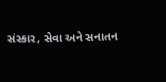સંસ્કાર, સેવા અને સનાતન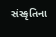સંસ્કૃતિના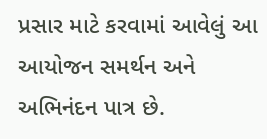પ્રસાર માટે કરવામાં આવેલું આ આયોજન સમર્થન અને અભિનંદન પાત્ર છે.